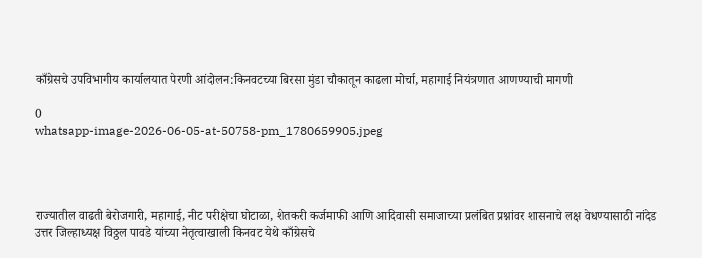काँग्रेसचे उपविभागीय कार्यालयात पेरणी आंदोलन:किनवटच्या बिरसा मुंडा चौकातून काढला मोर्चा, महागाई नियंत्रणात आणण्याची मागणी

0
whatsapp-image-2026-06-05-at-50758-pm_1780659905.jpeg




राज्यातील वाढती बेरोजगारी, महागाई, नीट परीक्षेचा घोटाळा, शेतकरी कर्जमाफी आणि आदिवासी समाजाच्या प्रलंबित प्रश्नांवर शासनाचे लक्ष वेधण्यासाठी नांदेड उत्तर जिल्हाध्यक्ष विठ्ठल पावडे यांच्या नेतृत्वाखाली किनवट येथे काँग्रेसचे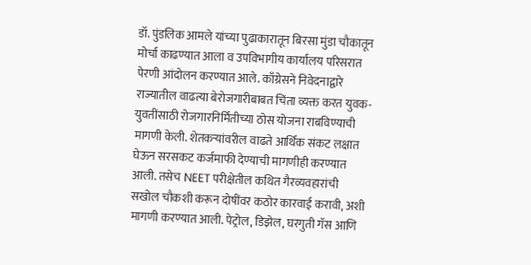डॉ. पुंडलिक आमले यांच्या पुढाकारातून बिरसा मुंडा चौकातून मोर्चा काढण्यात आला व उपविभागीय कार्यालय परिसरात पेरणी आंदोलन करण्यात आले. काँग्रेसने निवेदनाद्वारे राज्यातील वाढत्या बेरोजगारीबाबत चिंता व्यक्त करत युवक-युवतींसाठी रोजगारनिर्मितीच्या ठोस योजना राबविण्याची मागणी केली. शेतकऱ्यांवरील वाढते आर्थिक संकट लक्षात घेऊन सरसकट कर्जमाफी देण्याची मागणीही करण्यात आली. तसेच NEET परीक्षेतील कथित गैरव्यवहारांची सखोल चौकशी करून दोषींवर कठोर कारवाई करावी, अशी मागणी करण्यात आली. पेट्रोल, डिझेल, घरगुती गॅस आणि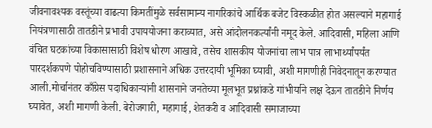जीवनावश्यक वस्तूंच्या वाढत्या किमतींमुळे सर्वसामान्य नागरिकांचे आर्थिक बजेट विस्कळीत होत असल्याने महागाई नियंत्रणासाठी तातडीने प्रभावी उपाययोजना कराव्यात, असे आंदोलनकर्त्यांनी नमूद केले. आदिवासी, महिला आणि वंचित घटकांच्या विकासासाठी विशेष धोरण आखावे, तसेच शासकीय योजनांचा लाभ पात्र लाभार्थ्यांपर्यंत पारदर्शकपणे पोहोचविण्यासाठी प्रशासनाने अधिक उत्तरदायी भूमिका घ्यावी, अशी मागणीही निवेदनातून करण्यात आली.मोर्चानंतर काँग्रेस पदाधिकाऱ्यांनी शासनाने जनतेच्या मूलभूत प्रश्नांकडे गांभीर्याने लक्ष देऊन तातडीने निर्णय घ्यावेत, अशी मागणी केली. बेरोजगारी, महागाई, शेतकरी व आदिवासी समाजाच्या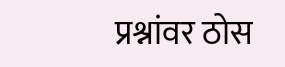प्रश्नांवर ठोस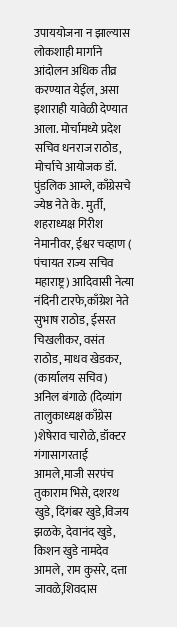उपाययोजना न झाल्यास लोकशाही मार्गाने आंदोलन अधिक तीव्र करण्यात येईल, असा इशाराही यावेळी देण्यात आला. मोर्चामध्ये प्रदेश सचिव धनराज राठोड, मोर्चाचे आयोजक डॉ. पुंडलिक आम्ले, काँग्रेसचे ज्येष्ठ नेते के. मुर्ती, शहराध्यक्ष गिरीश नेमानीवर, ईश्वर चव्हाण ( पंचायत राज्य सचिव महाराष्ट्र) आदिवासी नेत्या नंदिनी टारफे,काँग्रेश नेते सुभाष राठोड, ईसरत चिखलीकर, वसंत राठोड, माधव खेडकर, (कार्यालय सचिव) अनिल बंगाळे (दिव्यांग तालुकाध्यक्ष काँग्रेस )शेषेराव चारोळे, डॉक्टर गंगासागरताई आमले,माजी सरपंच तुकाराम भिसे, दशरथ खुडे, दिंगंबर खुडे,विजय झळके, देवानंद खुडे, किशन खुडे नामदेव आमले, राम कुसरे, दत्ता जावळे,शिवदास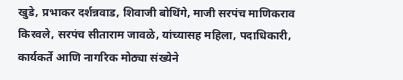खुडे, प्रभाकर दर्शन्नवाड, शिवाजी बोथिंगे, माजी सरपंच माणिकराव किरवले, सरपंच सीताराम जावळे, यांच्यासह महिला, पदाधिकारी, कार्यकर्ते आणि नागरिक मोठ्या संख्येने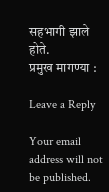सहभागी झाले होते.
प्रमुख मागण्या :

Leave a Reply

Your email address will not be published.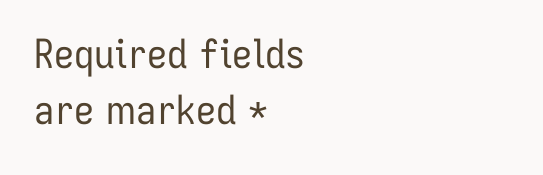Required fields are marked *